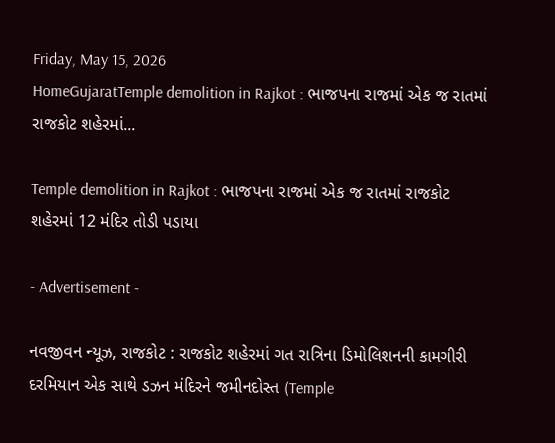Friday, May 15, 2026
HomeGujaratTemple demolition in Rajkot : ભાજપના રાજમાં એક જ રાતમાં રાજકોટ શહેરમાં...

Temple demolition in Rajkot : ભાજપના રાજમાં એક જ રાતમાં રાજકોટ શહેરમાં 12 મંદિર તોડી પડાયા

- Advertisement -

નવજીવન ન્યૂઝ, રાજકોટ : રાજકોટ શહેરમાં ગત રાત્રિના ડિમોલિશનની કામગીરી દરમિયાન એક સાથે ડઝન મંદિરને જમીનદોસ્ત (Temple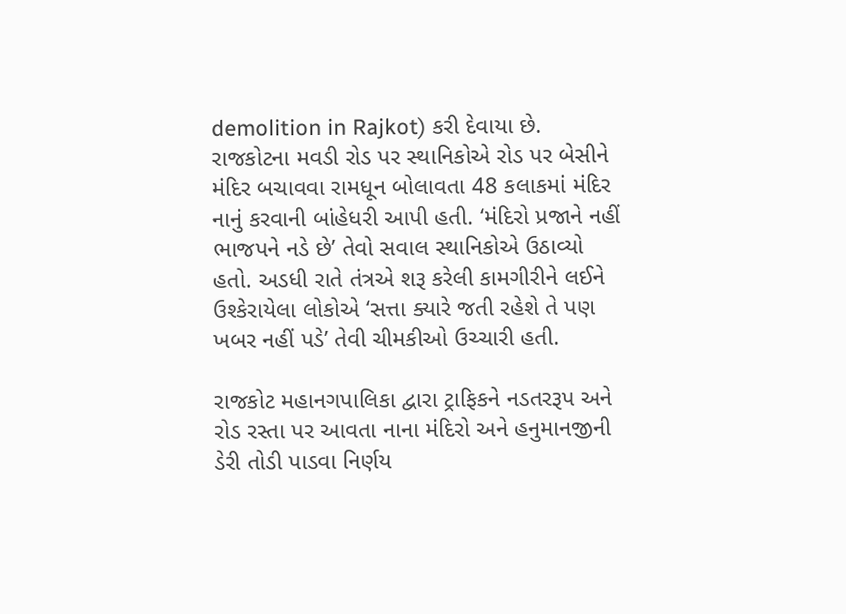demolition in Rajkot) કરી દેવાયા છે. રાજકોટના મવડી રોડ પર સ્થાનિકોએ રોડ પર બેસીને મંદિર બચાવવા રામધૂન બોલાવતા 48 કલાકમાં મંદિર નાનું કરવાની બાંહેધરી આપી હતી. ‘મંદિરો પ્રજાને નહીં ભાજપને નડે છે’ તેવો સવાલ સ્થાનિકોએ ઉઠાવ્યો હતો. અડધી રાતે તંત્રએ શરૂ કરેલી કામગીરીને લઈને ઉશ્કેરાયેલા લોકોએ ‘સત્તા ક્યારે જતી રહેશે તે પણ ખબર નહીં પડે’ તેવી ચીમકીઓ ઉચ્ચારી હતી.

રાજકોટ મહાનગપાલિકા દ્વારા ટ્રાફિકને નડતરરૂપ અને રોડ રસ્તા પર આવતા નાના મંદિરો અને હનુમાનજીની ડેરી તોડી પાડવા નિર્ણય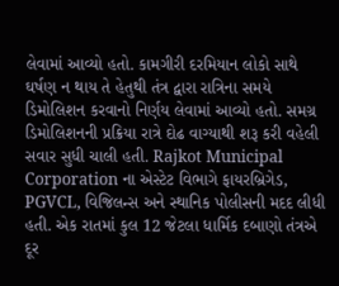લેવામાં આવ્યો હતો. કામગીરી દરમિયાન લોકો સાથે ઘર્ષણ ન થાય તે હેતુથી તંત્ર દ્વારા રાત્રિના સમયે ડિમોલિશન કરવાનો નિર્ણય લેવામાં આવ્યો હતો. સમગ્ર ડિમોલિશનની પ્રક્રિયા રાત્રે દોઢ વાગ્યાથી શરૂ કરી વહેલી સવાર સુધી ચાલી હતી. Rajkot Municipal Corporation ના એસ્ટેટ વિભાગે ફાયરબ્રિગેડ, PGVCL, વિજિલન્સ અને સ્થાનિક પોલીસની મદદ લીધી હતી. એક રાતમાં કુલ 12 જેટલા ધાર્મિક દબાણો તંત્રએ દૂર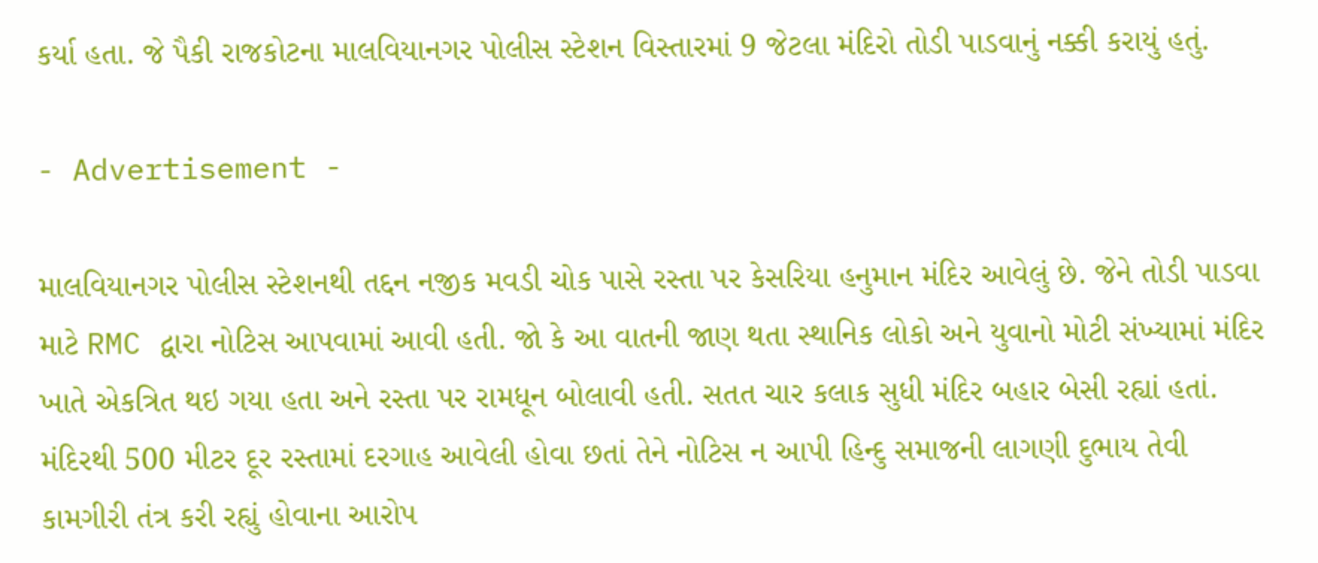કર્યા હતા. જે પૈકી રાજકોટના માલવિયાનગર પોલીસ સ્ટેશન વિસ્તારમાં 9 જેટલા મંદિરો તોડી પાડવાનું નક્કી કરાયું હતું.

- Advertisement -

માલવિયાનગર પોલીસ સ્ટેશનથી તદ્દન નજીક મવડી ચોક પાસે રસ્તા પર કેસરિયા હનુમાન મંદિર આવેલું છે. જેને તોડી પાડવા માટે RMC દ્વારા નોટિસ આપવામાં આવી હતી. જો કે આ વાતની જાણ થતા સ્થાનિક લોકો અને યુવાનો મોટી સંખ્યામાં મંદિર ખાતે એકત્રિત થઇ ગયા હતા અને રસ્તા પર રામધૂન બોલાવી હતી. સતત ચાર કલાક સુધી મંદિર બહાર બેસી રહ્યાં હતાં. મંદિરથી 500 મીટર દૂર રસ્તામાં દરગાહ આવેલી હોવા છતાં તેને નોટિસ ન આપી હિન્દુ સમાજની લાગણી દુભાય તેવી કામગીરી તંત્ર કરી રહ્યું હોવાના આરોપ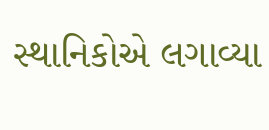સ્થાનિકોએ લગાવ્યા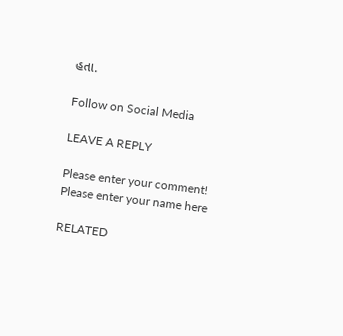હતા.

Follow on Social Media

LEAVE A REPLY

Please enter your comment!
Please enter your name here

RELATED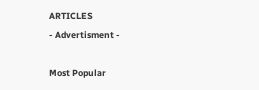ARTICLES
- Advertisment -

Most Popular